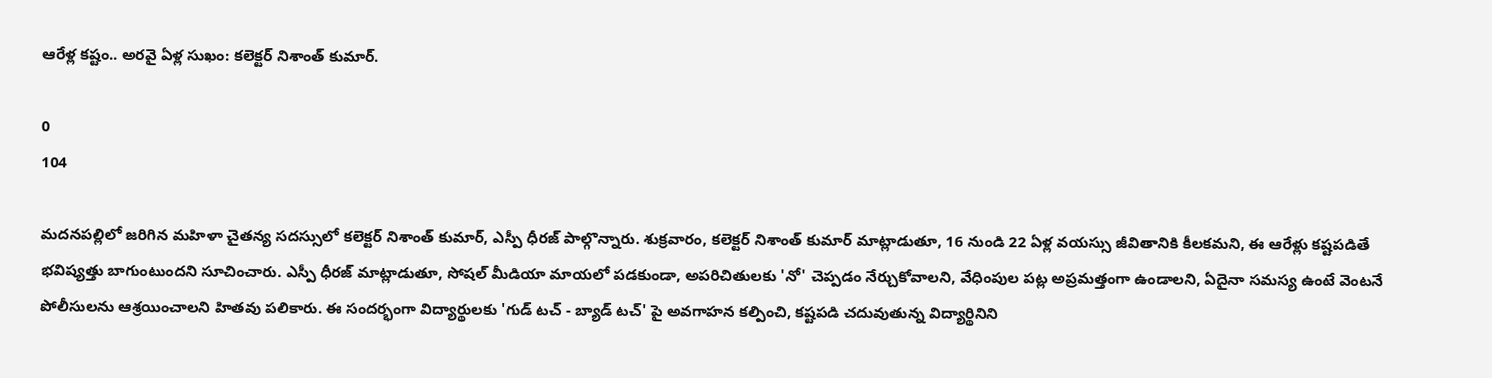ఆరేళ్ల కష్టం.. అరవై ఏళ్ల సుఖం: కలెక్టర్ నిశాంత్ కుమార్.

0
104

మదనపల్లిలో జరిగిన మహిళా చైతన్య సదస్సులో కలెక్టర్ నిశాంత్ కుమార్, ఎస్పీ ధీరజ్ పాల్గొన్నారు. శుక్రవారం, కలెక్టర్ నిశాంత్ కుమార్ మాట్లాడుతూ, 16 నుండి 22 ఏళ్ల వయస్సు జీవితానికి కీలకమని, ఈ ఆరేళ్లు కష్టపడితే భవిష్యత్తు బాగుంటుందని సూచించారు. ఎస్పీ ధీరజ్ మాట్లాడుతూ, సోషల్ మీడియా మాయలో పడకుండా, అపరిచితులకు 'నో' చెప్పడం నేర్చుకోవాలని, వేధింపుల పట్ల అప్రమత్తంగా ఉండాలని, ఏదైనా సమస్య ఉంటే వెంటనే పోలీసులను ఆశ్రయించాలని హితవు పలికారు. ఈ సందర్భంగా విద్యార్థులకు 'గుడ్ టచ్ - బ్యాడ్ టచ్' పై అవగాహన కల్పించి, కష్టపడి చదువుతున్న విద్యార్థినిని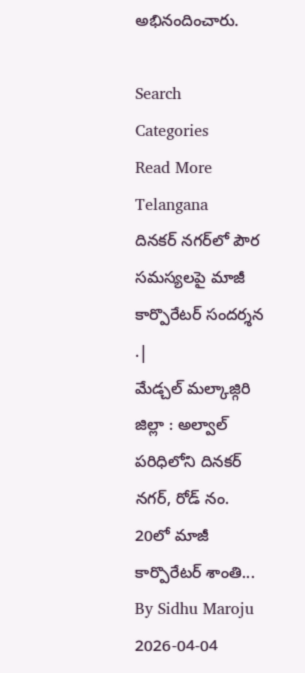అభినందించారు.

Search
Categories
Read More
Telangana
దినకర్ నగర్‌లో పౌర సమస్యలపై మాజీ కార్పొరేటర్ సందర్శన .|
మేడ్చల్ మల్కాజ్గిరి జిల్లా : అల్వాల్ పరిధిలోని దినకర్ నగర్, రోడ్ నం. 20లో మాజీ కార్పొరేటర్ శాంతి...
By Sidhu Maroju 2026-04-04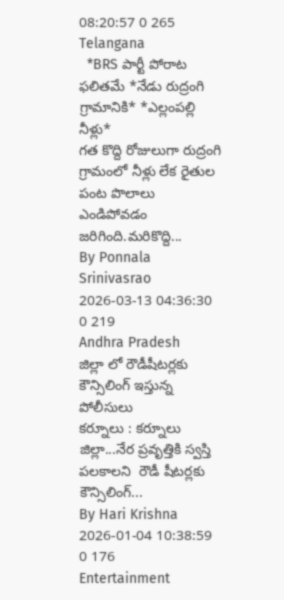08:20:57 0 265
Telangana
  *BRS పార్టీ పోరాట ఫలితమే *నేడు రుద్రంగి గ్రామానికి* *ఎల్లంపల్లి నీళ్లు*
గత కొద్ది రోజులుగా రుద్రంగి గ్రామంలో నీళ్లు లేక రైతుల పంట పొలాలు ఎండిపోవడం జరిగింది.మరికొద్ది...
By Ponnala Srinivasrao 2026-03-13 04:36:30 0 219
Andhra Pradesh
జిల్లా లో రౌడీషీటర్లకు కౌన్సిలింగ్ ఇస్తున్న పోలీసులు
కర్నూలు : కర్నూలు జిల్లా...నేర ప్రవృత్తికి స్వస్తి పలకాలని  రౌడీ షీటర్లకు కౌన్సిలింగ్...
By Hari Krishna 2026-01-04 10:38:59 0 176
Entertainment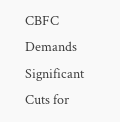CBFC Demands Significant Cuts for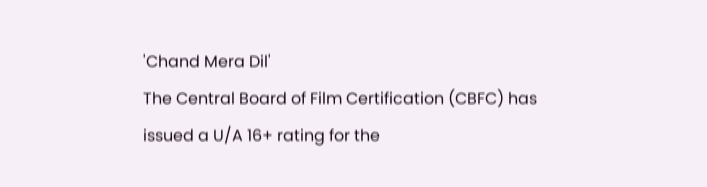'Chand Mera Dil'
The Central Board of Film Certification (CBFC) has issued a U/A 16+ rating for the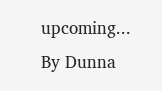upcoming...
By Dunna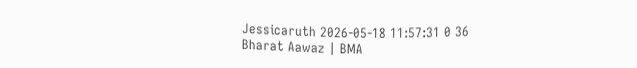Jessicaruth 2026-05-18 11:57:31 0 36
Bharat Aawaz | BMA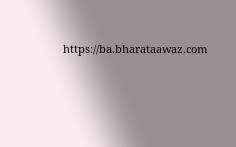https://ba.bharataawaz.com